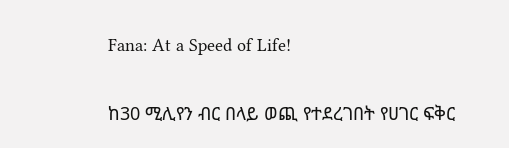Fana: At a Speed of Life!

ከ30 ሚሊየን ብር በላይ ወጪ የተደረገበት የሀገር ፍቅር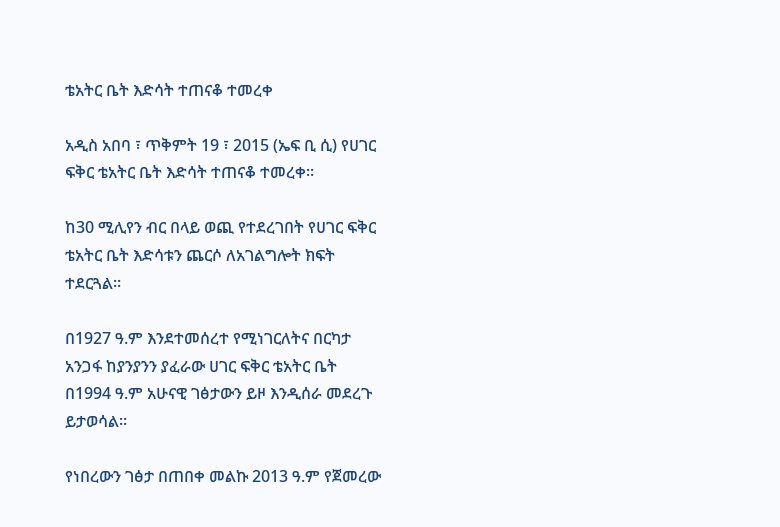ቴአትር ቤት እድሳት ተጠናቆ ተመረቀ

አዲስ አበባ ፣ ጥቅምት 19 ፣ 2015 (ኤፍ ቢ ሲ) የሀገር ፍቅር ቴአትር ቤት እድሳት ተጠናቆ ተመረቀ።

ከ30 ሚሊየን ብር በላይ ወጪ የተደረገበት የሀገር ፍቅር ቴአትር ቤት እድሳቱን ጨርሶ ለአገልግሎት ክፍት ተደርጓል።

በ1927 ዓ.ም እንደተመሰረተ የሚነገርለትና በርካታ አንጋፋ ከያንያንን ያፈራው ሀገር ፍቅር ቴአትር ቤት በ1994 ዓ.ም አሁናዊ ገፅታውን ይዞ እንዲሰራ መደረጉ ይታወሳል።

የነበረውን ገፅታ በጠበቀ መልኩ 2013 ዓ.ም የጀመረው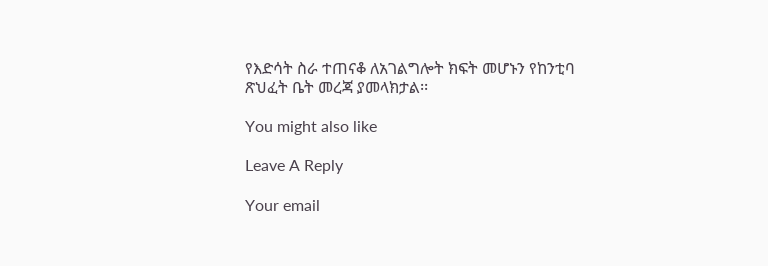የእድሳት ስራ ተጠናቆ ለአገልግሎት ክፍት መሆኑን የከንቲባ ጽህፈት ቤት መረጃ ያመላክታል፡፡

You might also like

Leave A Reply

Your email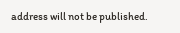address will not be published.